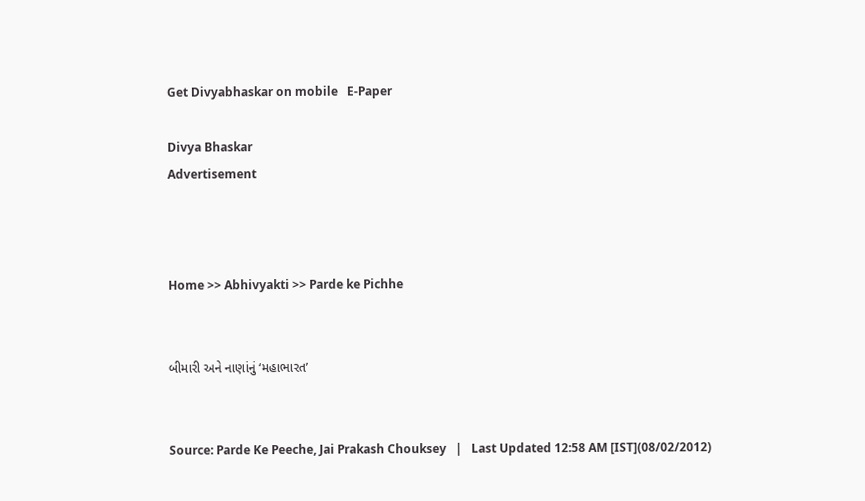Get Divyabhaskar on mobile   E-Paper

Divya Bhaskar
Advertisement



Home >> Abhivyakti >> Parde ke Pichhe


બીમારી અને નાણાંનું ‘મહાભારત’


Source: Parde Ke Peeche, Jai Prakash Chouksey   |   Last Updated 12:58 AM [IST](08/02/2012)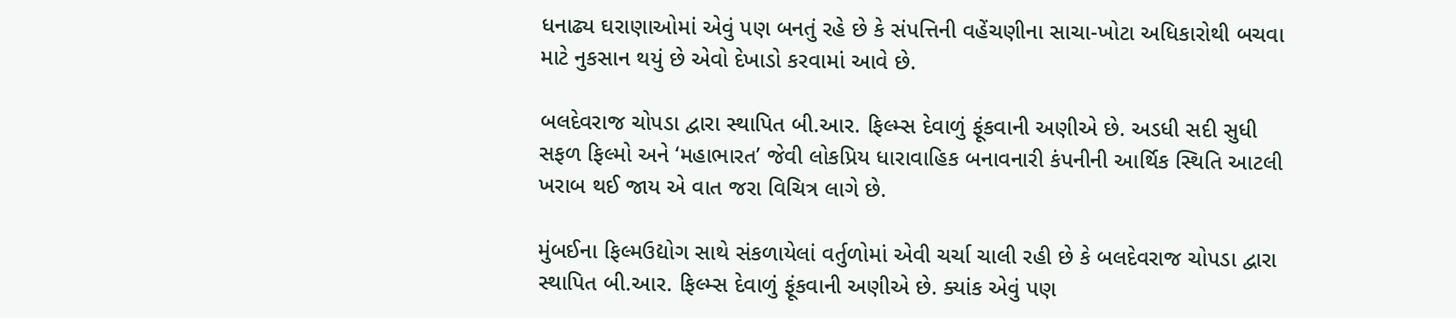ધનાઢ્ય ઘરાણાઓમાં એવું પણ બનતું રહે છે કે સંપત્તિની વહેંચણીના સાચા-ખોટા અધિકારોથી બચવા માટે નુકસાન થયું છે એવો દેખાડો કરવામાં આવે છે.

બલદેવરાજ ચોપડા દ્વારા સ્થાપિત બી.આર. ફિલ્મ્સ દેવાળું ફૂંકવાની અણીએ છે. અડધી સદી સુધી સફળ ફિલ્મો અને ‘મહાભારત’ જેવી લોકપ્રિય ધારાવાહિક બનાવનારી કંપનીની આર્થિક સ્થિતિ આટલી ખરાબ થઈ જાય એ વાત જરા વિચિત્ર લાગે છે.

મુંબઈના ફિલ્મઉદ્યોગ સાથે સંકળાયેલાં વર્તુળોમાં એવી ચર્ચા ચાલી રહી છે કે બલદેવરાજ ચોપડા દ્વારા સ્થાપિત બી.આર. ફિલ્મ્સ દેવાળું ફૂંકવાની અણીએ છે. ક્યાંક એવું પણ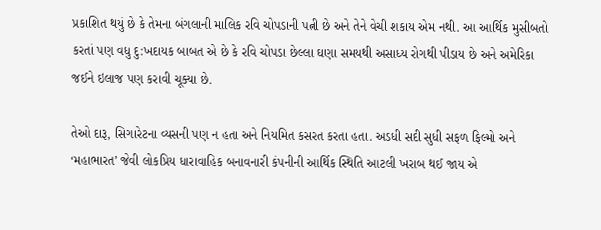પ્રકાશિત થયું છે કે તેમના બંગલાની માલિક રવિ ચોપડાની પત્ની છે અને તેને વેચી શકાય એમ નથી. આ આર્થિક મુસીબતો કરતાં પણ વધુ દુ:ખદાયક બાબત એ છે કે રવિ ચોપડા છેલ્લા ઘણા સમયથી અસાધ્ય રોગથી પીડાય છે અને અમેરિકા જઈને ઇલાજ પણ કરાવી ચૂક્યા છે.

તેઓ દારૂ, સિગારેટના વ્યસની પણ ન હતા અને નિયમિત કસરત કરતા હતા. અડધી સદી સુધી સફળ ફિલ્મો અને ‘મહાભારત’ જેવી લોકપ્રિય ધારાવાહિક બનાવનારી કંપનીની આર્થિક સ્થિતિ આટલી ખરાબ થઈ જાય એ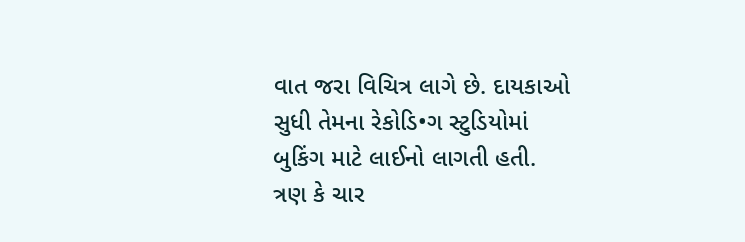વાત જરા વિચિત્ર લાગે છે. દાયકાઓ સુધી તેમના રેકોડિ•ગ સ્ટુડિયોમાં બુકિંગ માટે લાઈનો લાગતી હતી.
ત્રણ કે ચાર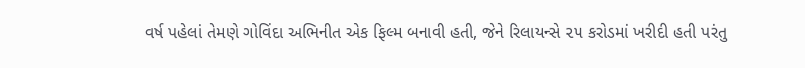વર્ષ પહેલાં તેમણે ગોવિંદા અભિનીત એક ફિલ્મ બનાવી હતી, જેને રિલાયન્સે ૨૫ કરોડમાં ખરીદી હતી પરંતુ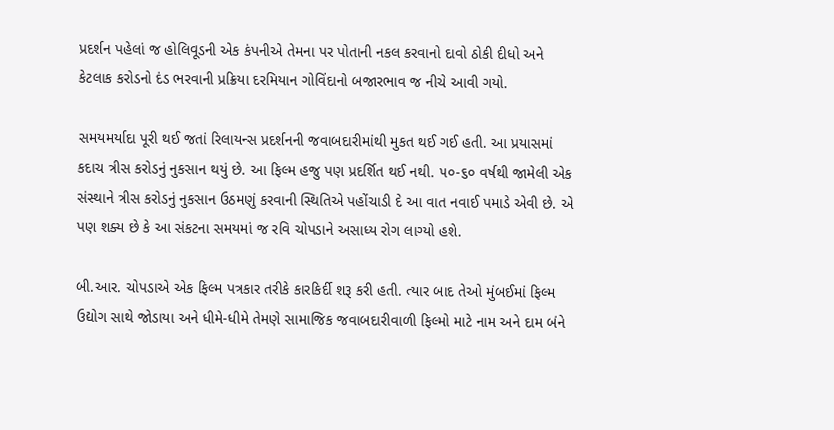પ્રદર્શન પહેલાં જ હોલિવૂડની એક કંપનીએ તેમના પર પોતાની નકલ કરવાનો દાવો ઠોકી દીધો અને કેટલાક કરોડનો દંડ ભરવાની પ્રક્રિયા દરમિયાન ગોવિંદાનો બજારભાવ જ નીચે આવી ગયો.

સમયમર્યાદા પૂરી થઈ જતાં રિલાયન્સ પ્રદર્શનની જવાબદારીમાંથી મુકત થઈ ગઈ હતી. આ પ્રયાસમાં કદાચ ત્રીસ કરોડનું નુકસાન થયું છે. આ ફિલ્મ હજુ પણ પ્રદર્શિત થઈ નથી. ૫૦-૬૦ વર્ષથી જામેલી એક સંસ્થાને ત્રીસ કરોડનું નુકસાન ઉઠમણું કરવાની સ્થિતિએ પહોંચાડી દે આ વાત નવાઈ પમાડે એવી છે. એ પણ શક્ય છે કે આ સંકટના સમયમાં જ રવિ ચોપડાને અસાધ્ય રોગ લાગ્યો હશે.

બી.આર. ચોપડાએ એક ફિલ્મ પત્રકાર તરીકે કારકિર્દી શરૂ કરી હતી. ત્યાર બાદ તેઓ મુંબઈમાં ફિલ્મ ઉદ્યોગ સાથે જોડાયા અને ધીમે-ધીમે તેમણે સામાજિક જવાબદારીવાળી ફિલ્મો માટે નામ અને દામ બંને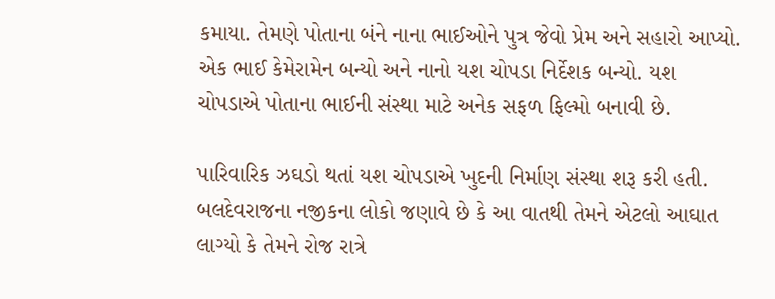કમાયા. તેમણે પોતાના બંને નાના ભાઈઓને પુત્ર જેવો પ્રેમ અને સહારો આપ્યો. એક ભાઈ કેમેરામેન બન્યો અને નાનો યશ ચોપડા નિર્દેશક બન્યો. યશ ચોપડાએ પોતાના ભાઈની સંસ્થા માટે અનેક સફળ ફિલ્મો બનાવી છે.

પારિવારિક ઝઘડો થતાં યશ ચોપડાએ ખુદની નિર્માણ સંસ્થા શરૂ કરી હતી. બલદેવરાજના નજીકના લોકો જણાવે છે કે આ વાતથી તેમને એટલો આઘાત લાગ્યો કે તેમને રોજ રાત્રે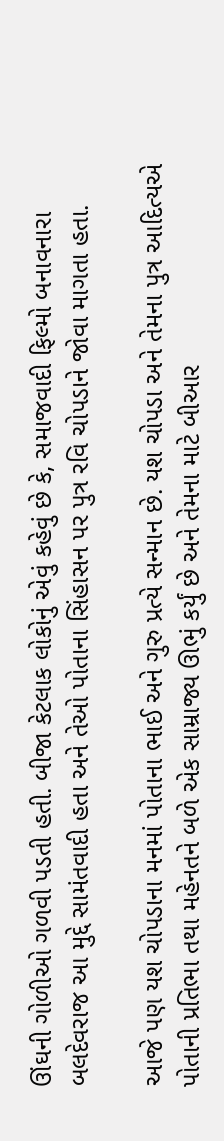ઊંઘની ગોળીઓ ગળવી પડતી હતી. બીજા કેટલાક લોકોનું એવું કહેવું છે કે, સમાજવાદી ફિલ્મો બનાવનારા બલદેવરાજ આ મુદ્દે સામંતવાદી હતા અને તેઓ પોતાના સિંહાસન પર પુત્ર રવિ ચોપડાને જોવા માગતા હતા.

આજે પણ યશ ચોપડાના મનમાં પોતાના ભાઈ અને ગુરુ પ્રત્યે સન્માન છે. યશ ચોપડા અને તેમના પુત્ર આદિત્યએ પોતાની પ્રતિભા તથા મહેનતને બળે એક સામ્રાજ્ય ઊભું કર્યું છે અને તેમના માટે બીઆર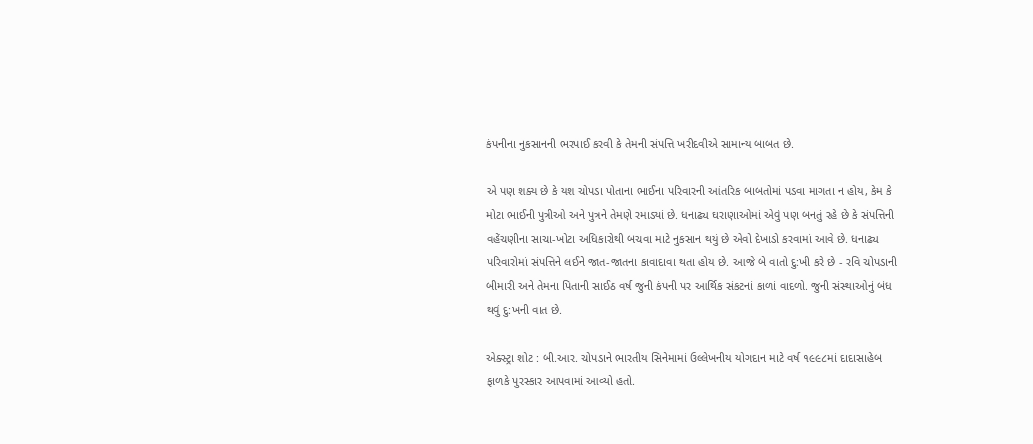કંપનીના નુકસાનની ભરપાઈ કરવી કે તેમની સંપત્તિ ખરીદવીએ સામાન્ય બાબત છે.

એ પણ શક્ય છે કે યશ ચોપડા પોતાના ભાઈના પરિવારની આંતરિક બાબતોમાં પડવા માગતા ન હોય, કેમ કે મોટા ભાઈની પુત્રીઓ અને પુત્રને તેમણે રમાડ્યાં છે. ધનાઢ્ય ઘરાણાઓમાં એવું પણ બનતું રહે છે કે સંપત્તિની વહેંચણીના સાચા-ખોટા અધિકારોથી બચવા માટે નુકસાન થયું છે એવો દેખાડો કરવામાં આવે છે. ધનાઢ્ય પરિવારોમાં સંપત્તિને લઈને જાત-જાતના કાવાદાવા થતા હોય છે. આજે બે વાતો દુ:ખી કરે છે - રવિ ચોપડાની બીમારી અને તેમના પિતાની સાઈઠ વર્ષ જુની કંપની પર આર્થિક સંકટનાં કાળાં વાદળો. જુની સંસ્થાઓનું બંધ થવું દુ:ખની વાત છે.

એક્સ્ટ્રા શોટ : બી.આર. ચોપડાને ભારતીય સિનેમામાં ઉલ્લેખનીય યોગદાન માટે વર્ષ ૧૯૯૮માં દાદાસાહેબ ફાળકે પુરસ્કાર આપવામાં આવ્યો હતો.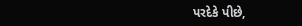પરદેકે પીછે,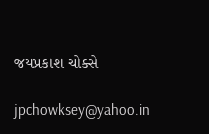જયપ્રકાશ ચોક્સે

jpchowksey@yahoo.in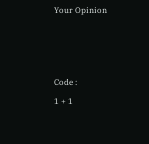Your Opinion



Code :
1 + 1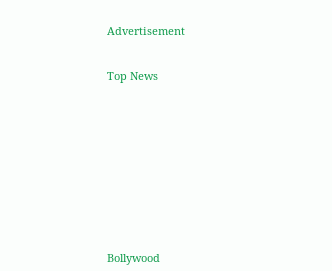Advertisement


Top News











Bollywood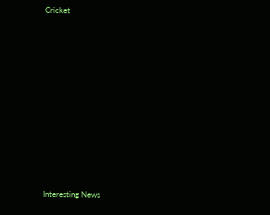Cricket











Interesting News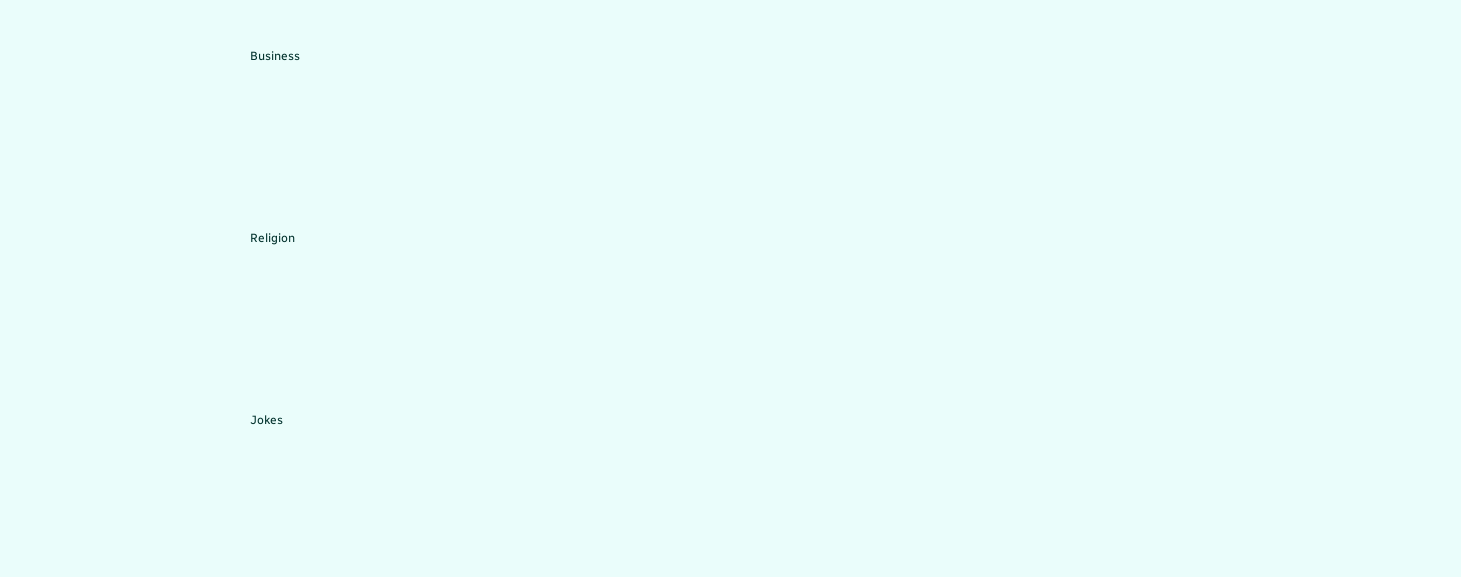Business











Religion











Jokes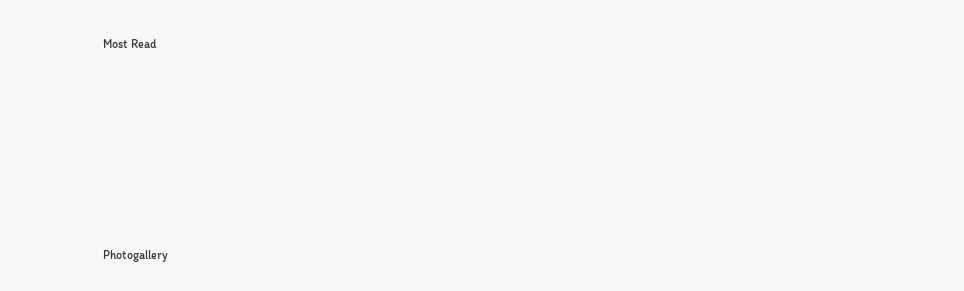Most Read











Photogallery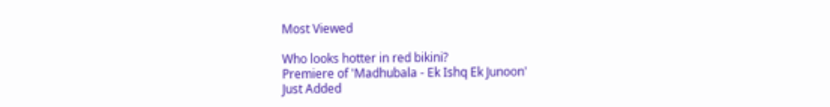Most Viewed

Who looks hotter in red bikini?
Premiere of 'Madhubala - Ek Ishq Ek Junoon'
Just Added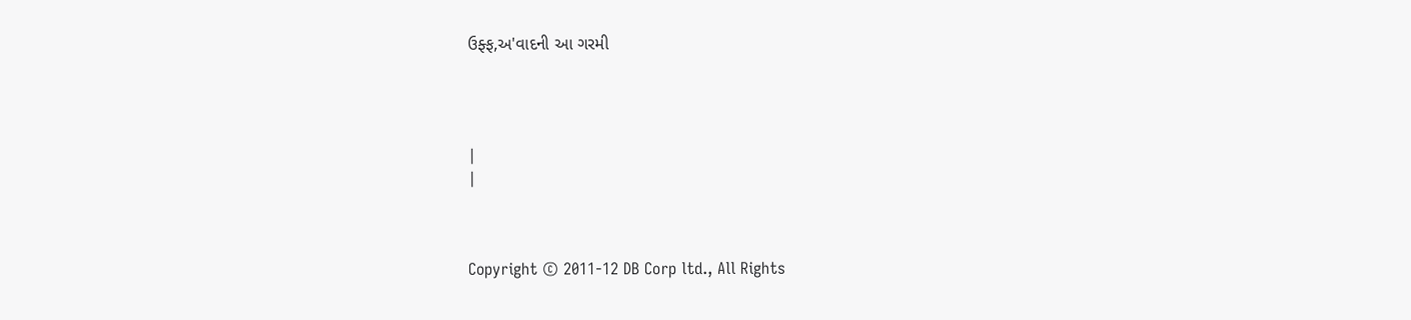ઉફ્ફ,અ'વાદની આ ગરમી




|
|



Copyright © 2011-12 DB Corp ltd., All Rights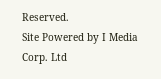Reserved.
Site Powered by I Media Corp. Ltd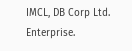IMCL, DB Corp Ltd. Enterprise.